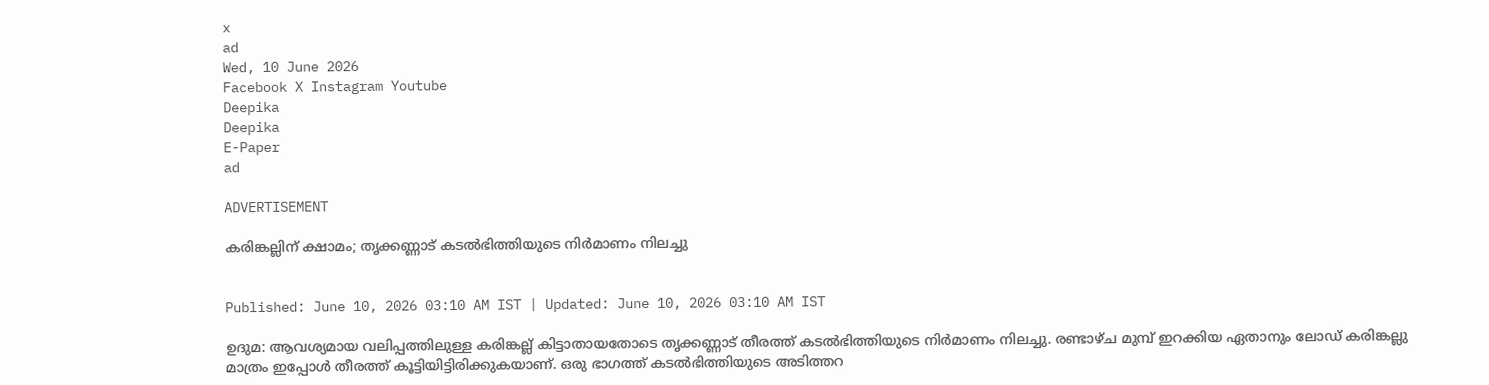x
ad
Wed, 10 June 2026
Facebook X Instagram Youtube
Deepika
Deepika
E-Paper
ad

ADVERTISEMENT

കരിങ്കല്ലിന് ക്ഷാമം; തൃക്കണ്ണാട് കടൽഭിത്തിയുടെ നിർമാണം നിലച്ചു


Published: June 10, 2026 03:10 AM IST | Updated: June 10, 2026 03:10 AM IST

ഉദുമ: ആവശ്യമായ വലിപ്പത്തിലുള്ള കരിങ്കല്ല് കിട്ടാതായതോടെ തൃക്കണ്ണാട് തീരത്ത് കടൽഭിത്തിയുടെ നിർമാണം നിലച്ചു. രണ്ടാഴ്ച മുമ്പ് ഇറക്കിയ ഏതാനും ലോഡ് കരിങ്കല്ലു മാത്രം ഇപ്പോൾ തീരത്ത് കൂട്ടിയിട്ടിരിക്കുകയാണ്. ഒരു ഭാഗത്ത് കടൽഭിത്തിയുടെ അടിത്തറ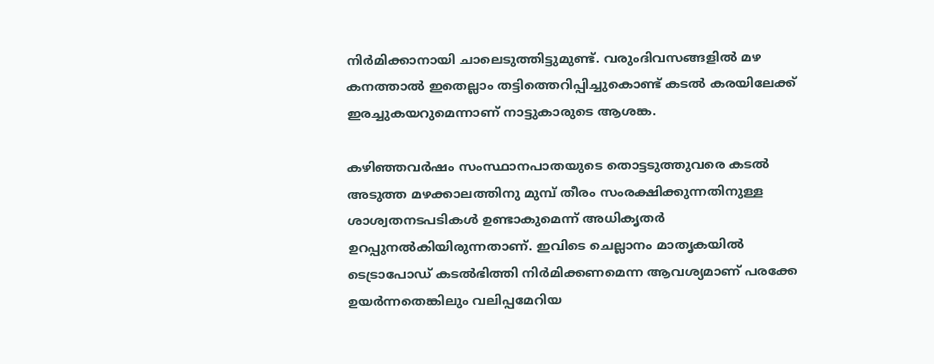നിർമിക്കാനായി ചാലെടുത്തിട്ടുമുണ്ട്. വരുംദിവസങ്ങളിൽ മഴ കനത്താൽ ഇതെല്ലാം തട്ടിത്തെറിപ്പിച്ചുകൊണ്ട് കടൽ കരയിലേക്ക് ഇരച്ചുകയറുമെന്നാണ് നാട്ടുകാരുടെ ആശങ്ക.

കഴിഞ്ഞവർഷം സംസ്ഥാനപാതയുടെ തൊട്ടടുത്തുവരെ കടൽ അടുത്ത മഴക്കാലത്തിനു മുമ്പ് തീരം സംരക്ഷിക്കുന്നതിനുള്ള ശാശ്വതനടപടികൾ ഉണ്ടാകുമെന്ന് അധികൃതർ ഉറപ്പുനൽകിയിരുന്നതാണ്. ഇവിടെ ചെല്ലാനം മാതൃകയിൽ ടെട്രാപോഡ് കടൽഭിത്തി നിർമിക്കണമെന്ന ആവശ്യമാണ് പരക്കേ ഉയർന്നതെങ്കിലും വലിപ്പമേറിയ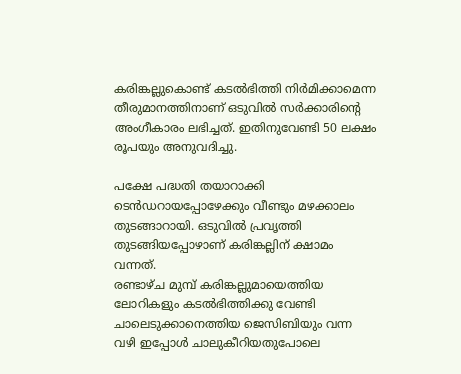കരിങ്കല്ലുകൊണ്ട് കടൽഭിത്തി നിർമിക്കാമെന്ന തീരുമാനത്തിനാണ് ഒടുവിൽ സർക്കാരിന്‍റെ അംഗീകാരം ലഭിച്ചത്. ഇതിനുവേണ്ടി 50 ലക്ഷം രൂപയും അനുവദിച്ചു.

പക്ഷേ പദ്ധതി തയാറാക്കി ടെൻഡറായപ്പോഴേക്കും വീണ്ടും മഴക്കാലം തുടങ്ങാറായി. ഒടുവിൽ പ്രവൃത്തി തുടങ്ങിയപ്പോഴാണ് കരിങ്കല്ലിന് ക്ഷാമം വന്നത്.
രണ്ടാഴ്ച മുമ്പ് കരിങ്കല്ലുമായെത്തിയ ലോറികളും കടൽഭിത്തിക്കു വേണ്ടി ചാലെടുക്കാനെത്തിയ ജെസിബിയും വന്ന വഴി ഇപ്പോൾ ചാലുകീറിയതുപോലെ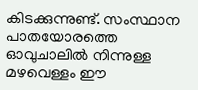കിടക്കുന്നുണ്ട്. സംസ്ഥാന പാതയോരത്തെ ഓവുചാലിൽ നിന്നുള്ള മഴവെള്ളം ഈ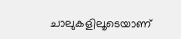ചാലുകളിലൂടെയാണ്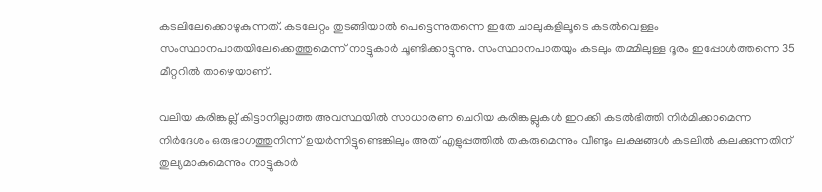കടലിലേക്കൊഴുകുന്നത്. കടലേറ്റം തുടങ്ങിയാൽ പെട്ടെന്നുതന്നെ ഇതേ ചാലുകളിലൂടെ കടൽവെള്ളം സംസ്ഥാനപാതയിലേക്കെത്തുമെന്ന് നാട്ടുകാർ ചൂണ്ടിക്കാട്ടുന്നു. സംസ്ഥാനപാതയും കടലും തമ്മിലുള്ള ദൂരം ഇപ്പോൾത്തന്നെ 35 മീറ്ററിൽ താഴെയാണ്.

വലിയ കരിങ്കല്ല് കിട്ടാനില്ലാത്ത അവസ്ഥയിൽ സാധാരണ ചെറിയ കരിങ്കല്ലുകൾ ഇറക്കി കടൽഭിത്തി നിർമിക്കാമെന്ന നിർദേശം ഒരുഭാഗത്തുനിന്ന് ഉയർന്നിട്ടുണ്ടെങ്കിലും അത് എളുപ്പത്തിൽ തകരുമെന്നും വീണ്ടും ലക്ഷങ്ങൾ കടലിൽ കലക്കുന്നതിന് തുല്യമാകുമെന്നും നാട്ടുകാർ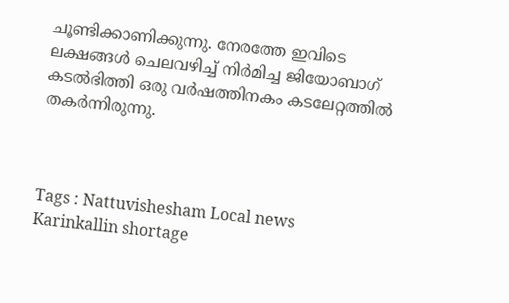ചൂണ്ടിക്കാണിക്കുന്നു. നേരത്തേ ഇവിടെ ലക്ഷങ്ങൾ ചെലവഴിച്ച് നിർമിച്ച ജിയോബാഗ് കടൽഭിത്തി ഒരു വർഷത്തിനകം കടലേറ്റത്തിൽ തകർന്നിരുന്നു.



Tags : Nattuvishesham Local news Karinkallin shortage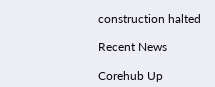construction halted

Recent News

Corehub Up